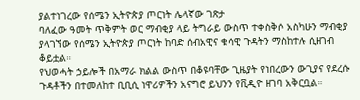ያልተነገረው የሰሜን ኢትዮጵያ ጦርነት ሌላኛው ገጽታ
ባለፈው ዓመት ጥቅምት ወር ማብቂያ ላይ ትግራይ ውስጥ ተቀስቅሶ አስካሁን ማብቂያ ያላገኘው የሰሜን ኢትዮጵያ ጦርነት ከባድ ሰብአዊና ቁሳዊ ጉዳትን ማስከተሉ ሲዘገብ ቆይቷል።
የህወሓት ኃይሎች በአማራ ክልል ውስጥ በቆዩባቸው ጊዜያት የነበረውን ውጊያና የደረሱ ጉዳቶችን በተመለከተ ቢቢሲ ነዋሪዎችን አናግሮ ይህንን የቪዲዮ ዘገባ አቅርቧል።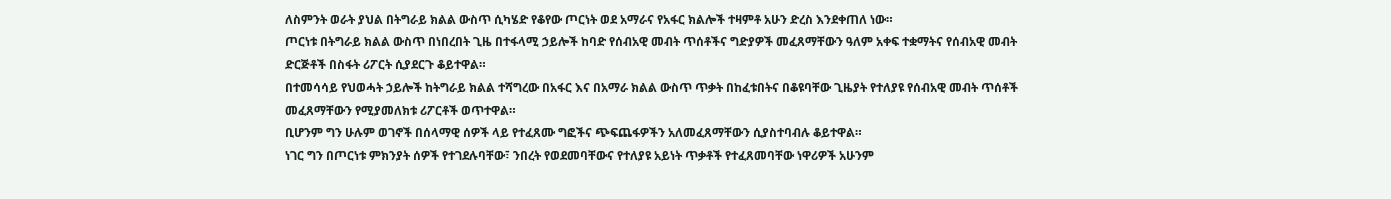ለስምንት ወራት ያህል በትግራይ ክልል ውስጥ ሲካሄድ የቆየው ጦርነት ወደ አማራና የአፋር ክልሎች ተዛምቶ አሁን ድረስ እንደቀጠለ ነው።
ጦርነቱ በትግራይ ክልል ውስጥ በነበረበት ጊዜ በተፋላሚ ኃይሎች ከባድ የሰብአዊ መብት ጥሰቶችና ግድያዎች መፈጸማቸውን ዓለም አቀፍ ተቋማትና የሰብአዊ መብት ድርጅቶች በስፋት ሪፖርት ሲያደርጉ ቆይተዋል።
በተመሳሳይ የህወሓት ኃይሎች ከትግራይ ክልል ተሻግረው በአፋር እና በአማራ ክልል ውስጥ ጥቃት በከፈቱበትና በቆዩባቸው ጊዜያት የተለያዩ የሰብአዊ መብት ጥሰቶች መፈጸማቸውን የሚያመለክቱ ሪፖርቶች ወጥተዋል።
ቢሆንም ግን ሁሉም ወገኖች በሰላማዊ ሰዎች ላይ የተፈጸሙ ግፎችና ጭፍጨፋዎችን አለመፈጸማቸውን ሲያስተባብሉ ቆይተዋል።
ነገር ግን በጦርነቱ ምክንያት ሰዎች የተገደሉባቸው፣ ንበረት የወደመባቸውና የተለያዩ አይነት ጥቃቶች የተፈጸመባቸው ነዋሪዎች አሁንም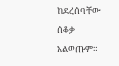ከደረሰባቸው ሰቆቃ አልወጡም።